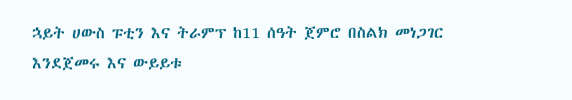ኋይት ሀውስ ፑቲን እና ትራምፕ ከ11 ሰዓት ጀምሮ በስልክ መነጋገር እንደጀመሩ እና ውይይቱ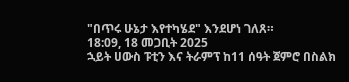"በጥሩ ሁኔታ እየተካሄደ" እንደሆነ ገለጸ።
18:09, 18 መጋቢት 2025
ኋይት ሀውስ ፑቲን እና ትራምፕ ከ11 ሰዓት ጀምሮ በስልክ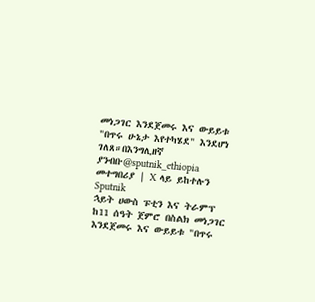መነጋገር እንደጀመሩ እና ውይይቱ "በጥሩ ሁኔታ እየተካሄደ" እንደሆነ ገለጸ።በእንግሊዘኛ ያንብቡ@sputnik_ethiopia መተግበሪያ | X ላይ ይከተሉን
Sputnik
ኋይት ሀውስ ፑቲን እና ትራምፕ ከ11 ሰዓት ጀምሮ በስልክ መነጋገር እንደጀመሩ እና ውይይቱ "በጥሩ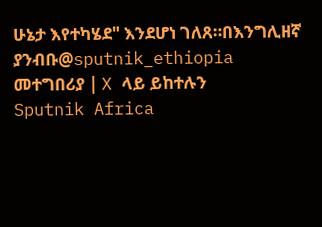ሁኔታ እየተካሄደ" እንደሆነ ገለጸ።በእንግሊዘኛ ያንብቡ@sputnik_ethiopia መተግበሪያ | X ላይ ይከተሉን
Sputnik Africa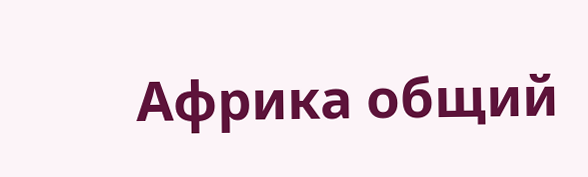Африка общий